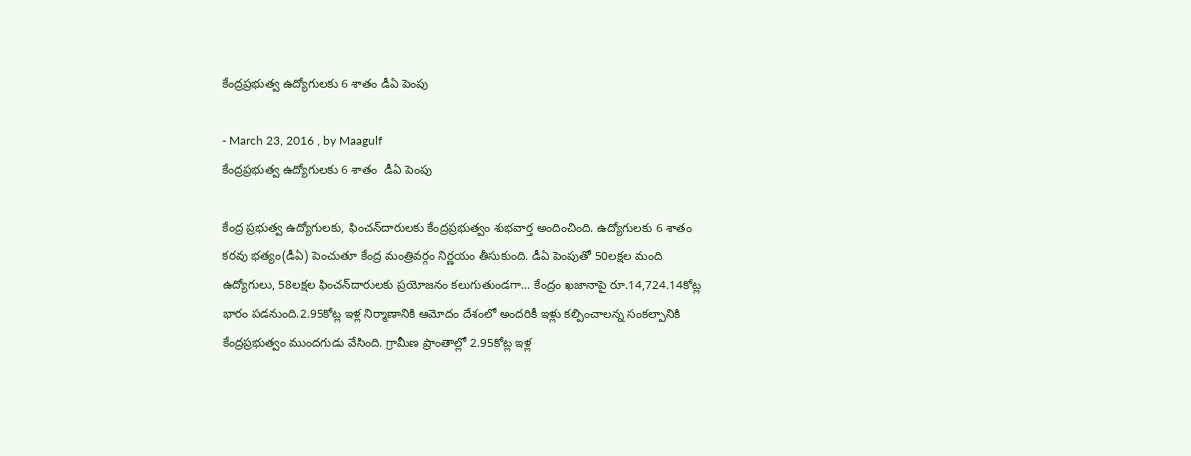కేంద్రప్రభుత్వ ఉద్యోగులకు 6 శాతం డీఏ పెంపు

- March 23, 2016 , by Maagulf
కేంద్రప్రభుత్వ ఉద్యోగులకు 6 శాతం  డీఏ పెంపు

కేంద్ర ప్రభుత్వ ఉద్యోగులకు, ఫించన్‌దారులకు కేంద్రప్రభుత్వం శుభవార్త అందించింది. ఉద్యోగులకు 6 శాతం కరవు భత్యం(డీఏ) పెంచుతూ కేంద్ర మంత్రివర్గం నిర్ణయం తీసుకుంది. డీఏ పెంపుతో 50లక్షల మంది ఉద్యోగులు, 58లక్షల ఫించన్‌దారులకు ప్రయోజనం కలుగుతుండగా... కేంద్రం ఖజానాపై రూ.14,724.14కోట్ల భారం పడనుంది.2.95కోట్ల ఇళ్ల నిర్మాణానికి ఆమోదం దేశంలో అందరికీ ఇళ్లు కల్పించాలన్న సంకల్పానికి కేంద్రప్రభుత్వం ముందగుడు వేసింది. గ్రామీణ ప్రాంతాల్లో 2.95కోట్ల ఇళ్ల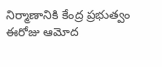నిర్మాణానికి కేంద్ర ప్రభుత్వం ఈరోజు ఆమోద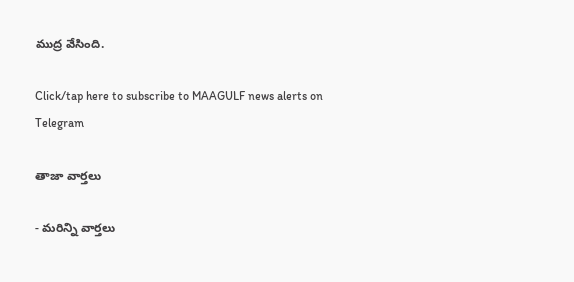ముద్ర వేసింది.

Click/tap here to subscribe to MAAGULF news alerts on Telegram

తాజా వార్తలు

- మరిన్ని వార్తలు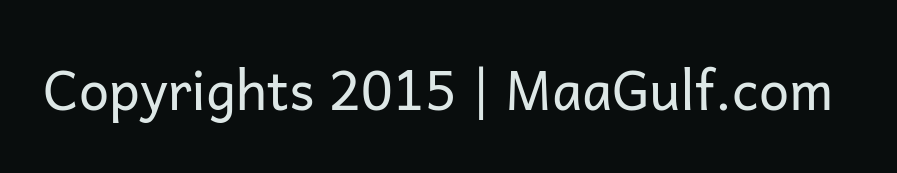Copyrights 2015 | MaaGulf.com